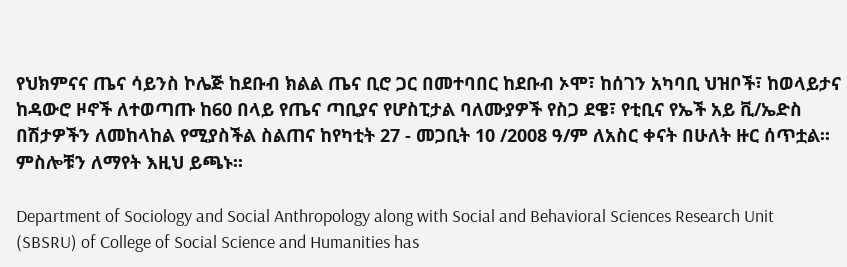የህክምናና ጤና ሳይንስ ኮሌጅ ከደቡብ ክልል ጤና ቢሮ ጋር በመተባበር ከደቡብ ኦሞ፣ ከሰገን አካባቢ ህዝቦች፣ ከወላይታና ከዳውሮ ዞኖች ለተወጣጡ ከ60 በላይ የጤና ጣቢያና የሆስፒታል ባለሙያዎች የስጋ ደዌ፣ የቲቢና የኤች አይ ቪ/ኤድስ በሽታዎችን ለመከላከል የሚያስችል ስልጠና ከየካቲት 27 - መጋቢት 10 /2008 ዓ/ም ለአስር ቀናት በሁለት ዙር ሰጥቷል፡፡ ምስሎቹን ለማየት እዚህ ይጫኑ፡፡

Department of Sociology and Social Anthropology along with Social and Behavioral Sciences Research Unit (SBSRU) of College of Social Science and Humanities has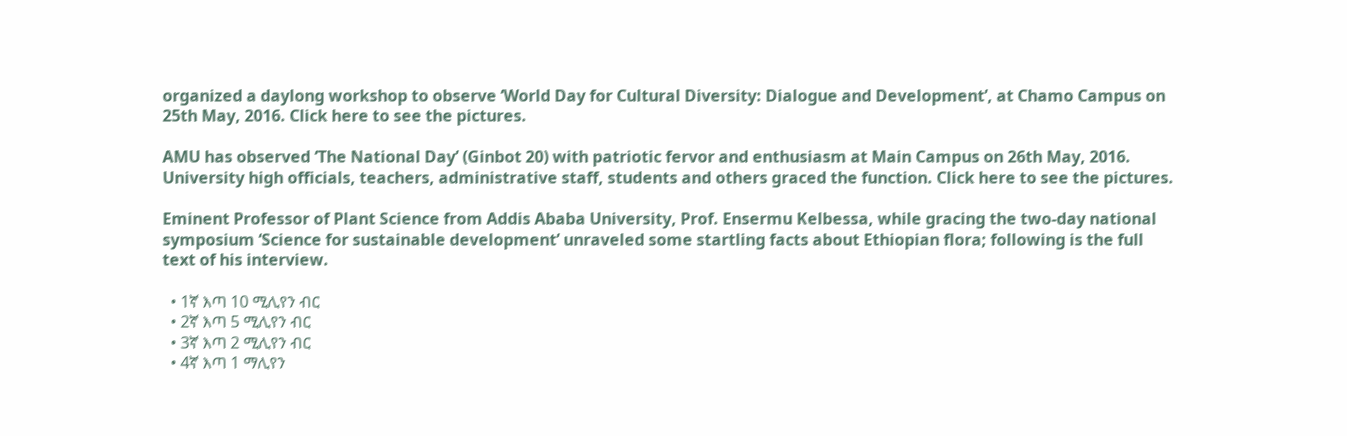organized a daylong workshop to observe ‘World Day for Cultural Diversity: Dialogue and Development’, at Chamo Campus on 25th May, 2016. Click here to see the pictures.

AMU has observed ‘The National Day’ (Ginbot 20) with patriotic fervor and enthusiasm at Main Campus on 26th May, 2016. University high officials, teachers, administrative staff, students and others graced the function. Click here to see the pictures.

Eminent Professor of Plant Science from Addis Ababa University, Prof. Ensermu Kelbessa, while gracing the two-day national symposium ‘Science for sustainable development’ unraveled some startling facts about Ethiopian flora; following is the full text of his interview.

  • 1ኛ እጣ 10 ሚሊየን ብር
  • 2ኛ እጣ 5 ሚሊየን ብር
  • 3ኛ እጣ 2 ሚሊየን ብር
  • 4ኛ እጣ 1 ማሊየን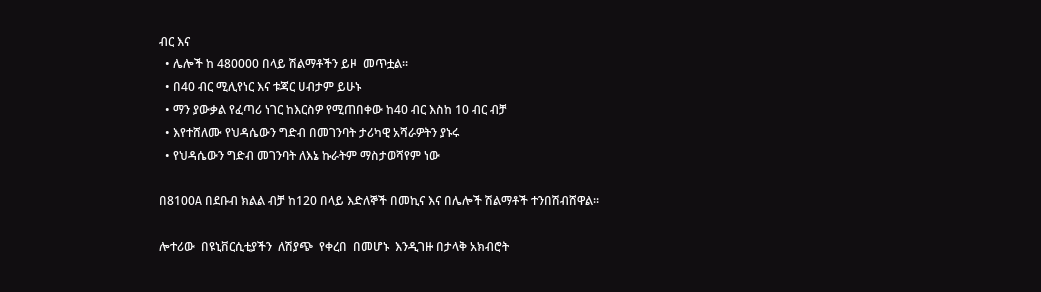ብር እና
  • ሌሎች ከ 480000 በላይ ሽልማቶችን ይዞ  መጥቷል፡፡
  • በ40 ብር ሚሊየነር እና ቱጃር ሀብታም ይሁኑ
  • ማን ያውቃል የፈጣሪ ነገር ከእርስዎ የሚጠበቀው ከ40 ብር እስከ 10 ብር ብቻ
  • እየተሸለሙ የህዳሴውን ግድብ በመገንባት ታሪካዊ አሻራዎትን ያኑሩ
  • የህዳሴውን ግድብ መገንባት ለእኔ ኩራትም ማስታወሻየም ነው

በ8100A በደቡብ ክልል ብቻ ከ120 በላይ እድለኞች በመኪና እና በሌሎች ሽልማቶች ተንበሽብሸዋል፡፡

ሎተሪው  በዩኒቨርሲቲያችን  ለሽያጭ  የቀረበ  በመሆኑ  እንዲገዙ በታላቅ አክብሮት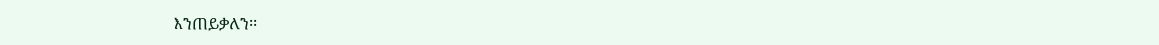እንጠይቃለን፡፡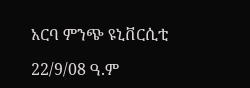አርባ ምንጭ ዩኒቨርሲቲ

22/9/08 ዓ.ም